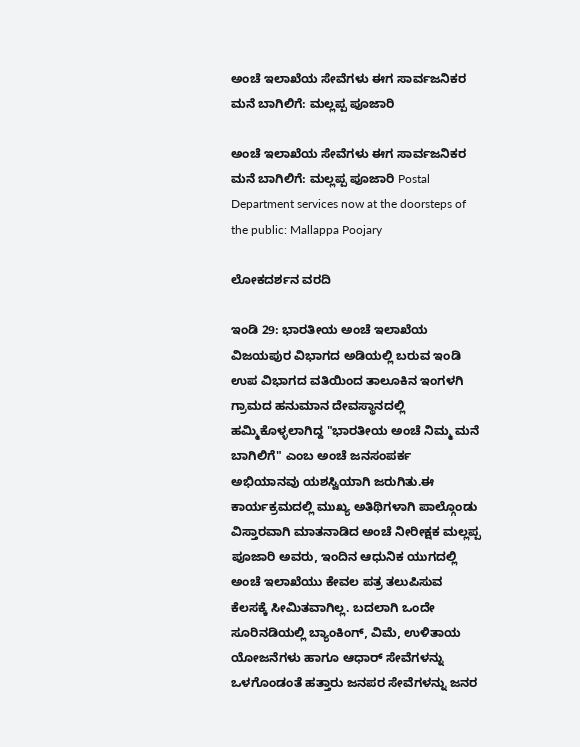ಅಂಚೆ ಇಲಾಖೆಯ ಸೇವೆಗಳು ಈಗ ಸಾರ್ವಜನಿಕರ ಮನೆ ಬಾಗಿಲಿಗೆ: ಮಲ್ಲಪ್ಪ ಪೂಜಾರಿ

ಅಂಚೆ ಇಲಾಖೆಯ ಸೇವೆಗಳು ಈಗ ಸಾರ್ವಜನಿಕರ ಮನೆ ಬಾಗಿಲಿಗೆ: ಮಲ್ಲಪ್ಪ ಪೂಜಾರಿ Postal Department services now at the doorsteps of the public: Mallappa Poojary

ಲೋಕದರ್ಶನ ವರದಿ

ಇಂಡಿ 29: ಭಾರತೀಯ ಅಂಚೆ ಇಲಾಖೆಯ ವಿಜಯಪುರ ವಿಭಾಗದ ಅಡಿಯಲ್ಲಿ ಬರುವ ಇಂಡಿ ಉಪ ವಿಭಾಗದ ವತಿಯಿಂದ ತಾಲೂಕಿನ ಇಂಗಳಗಿ ಗ್ರಾಮದ ಹನುಮಾನ ದೇವಸ್ಥಾನದಲ್ಲಿ ಹಮ್ಮಿಕೊಳ್ಳಲಾಗಿದ್ದ "ಭಾರತೀಯ ಅಂಚೆ ನಿಮ್ಮ ಮನೆ ಬಾಗಿಲಿಗೆ" ಎಂಬ ಅಂಚೆ ಜನಸಂಪರ್ಕ ಅಭಿಯಾನವು ಯಶಸ್ವಿಯಾಗಿ ಜರುಗಿತು.ಈ ಕಾರ್ಯಕ್ರಮದಲ್ಲಿ ಮುಖ್ಯ ಅತಿಥಿಗಳಾಗಿ ಪಾಲ್ಗೊಂಡು ವಿಸ್ತಾರವಾಗಿ ಮಾತನಾಡಿದ ಅಂಚೆ ನೀರೀಕ್ಷಕ ಮಲ್ಲಪ್ಪ ಪೂಜಾರಿ ಅವರು, ಇಂದಿನ ಆಧುನಿಕ ಯುಗದಲ್ಲಿ ಅಂಚೆ ಇಲಾಖೆಯು ಕೇವಲ ಪತ್ರ ತಲುಪಿಸುವ ಕೆಲಸಕ್ಕೆ ಸೀಮಿತವಾಗಿಲ್ಲ. ಬದಲಾಗಿ ಒಂದೇ ಸೂರಿನಡಿಯಲ್ಲಿ ಬ್ಯಾಂಕಿಂಗ್, ವಿಮೆ, ಉಳಿತಾಯ ಯೋಜನೆಗಳು ಹಾಗೂ ಆಧಾರ್ ಸೇವೆಗಳನ್ನು ಒಳಗೊಂಡಂತೆ ಹತ್ತಾರು ಜನಪರ ಸೇವೆಗಳನ್ನು ಜನರ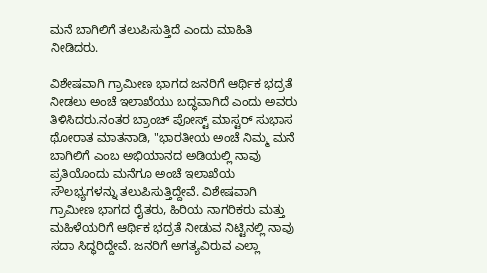ಮನೆ ಬಾಗಿಲಿಗೆ ತಲುಪಿಸುತ್ತಿದೆ ಎಂದು ಮಾಹಿತಿ ನೀಡಿದರು.

ವಿಶೇಷವಾಗಿ ಗ್ರಾಮೀಣ ಭಾಗದ ಜನರಿಗೆ ಆರ್ಥಿಕ ಭದ್ರತೆ ನೀಡಲು ಅಂಚೆ ಇಲಾಖೆಯು ಬದ್ಧವಾಗಿದೆ ಎಂದು ಅವರು ತಿಳಿಸಿದರು.ನಂತರ ಬ್ರಾಂಚ್ ಪೋಸ್ಟ್‌ ಮಾಸ್ಟರ್ ಸುಭಾಸ ಥೋರಾತ ಮಾತನಾಡಿ, "ಭಾರತೀಯ ಅಂಚೆ ನಿಮ್ಮ ಮನೆ ಬಾಗಿಲಿಗೆ ಎಂಬ ಅಭಿಯಾನದ ಅಡಿಯಲ್ಲಿ ನಾವು ಪ್ರತಿಯೊಂದು ಮನೆಗೂ ಅಂಚೆ ಇಲಾಖೆಯ ಸೌಲಭ್ಯಗಳನ್ನು ತಲುಪಿಸುತ್ತಿದ್ದೇವೆ. ವಿಶೇಷವಾಗಿ ಗ್ರಾಮೀಣ ಭಾಗದ ರೈತರು, ಹಿರಿಯ ನಾಗರಿಕರು ಮತ್ತು ಮಹಿಳೆಯರಿಗೆ ಆರ್ಥಿಕ ಭದ್ರತೆ ನೀಡುವ ನಿಟ್ಟಿನಲ್ಲಿ ನಾವು ಸದಾ ಸಿದ್ಧರಿದ್ದೇವೆ. ಜನರಿಗೆ ಅಗತ್ಯವಿರುವ ಎಲ್ಲಾ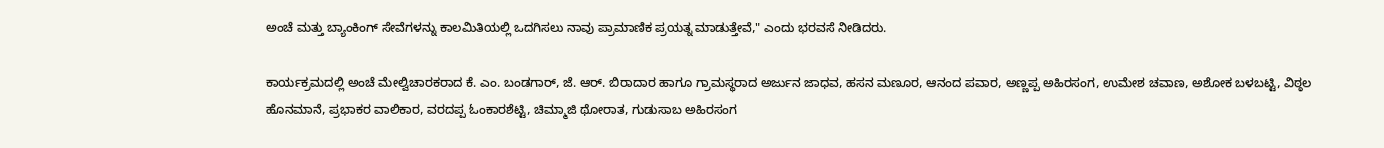ಅಂಚೆ ಮತ್ತು ಬ್ಯಾಂಕಿಂಗ್ ಸೇವೆಗಳನ್ನು ಕಾಲಮಿತಿಯಲ್ಲಿ ಒದಗಿಸಲು ನಾವು ಪ್ರಾಮಾಣಿಕ ಪ್ರಯತ್ನ ಮಾಡುತ್ತೇವೆ," ಎಂದು ಭರವಸೆ ನೀಡಿದರು.

ಕಾರ್ಯಕ್ರಮದಲ್ಲಿ ಅಂಚೆ ಮೇಲ್ವಿಚಾರಕರಾದ ಕೆ. ಎಂ. ಬಂಡಗಾರ್, ಜೆ. ಆರ್‌. ಬಿರಾದಾರ ಹಾಗೂ ಗ್ರಾಮಸ್ಥರಾದ ಅರ್ಜುನ ಜಾಧವ, ಹಸನ ಮಣೂರ, ಆನಂದ ಪವಾರ, ಅಣ್ಣಪ್ಪ ಅಹಿರಸಂಗ, ಉಮೇಶ ಚವಾಣ, ಅಶೋಕ ಬಳಬಟ್ಟಿ, ವಿಠ್ಠಲ ಹೊನಮಾನೆ, ಪ್ರಭಾಕರ ವಾಲಿಕಾರ, ವರದಪ್ಪ ಓಂಕಾರಶೆಟ್ಟಿ, ಚಿಮ್ಮಾಜಿ ಥೋರಾತ, ಗುಡುಸಾಬ ಅಹಿರಸಂಗ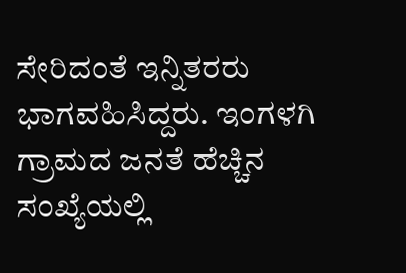ಸೇರಿದಂತೆ ಇನ್ನಿತರರು ಭಾಗವಹಿಸಿದ್ದರು. ಇಂಗಳಗಿ ಗ್ರಾಮದ ಜನತೆ ಹೆಚ್ಚಿನ ಸಂಖ್ಯೆಯಲ್ಲಿ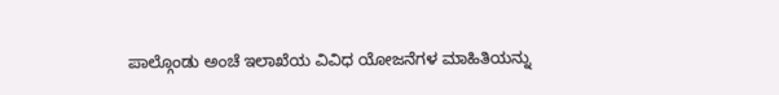ಪಾಲ್ಗೊಂಡು ಅಂಚೆ ಇಲಾಖೆಯ ವಿವಿಧ ಯೋಜನೆಗಳ ಮಾಹಿತಿಯನ್ನು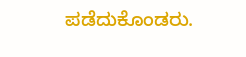ಪಡೆದುಕೊಂಡರು.